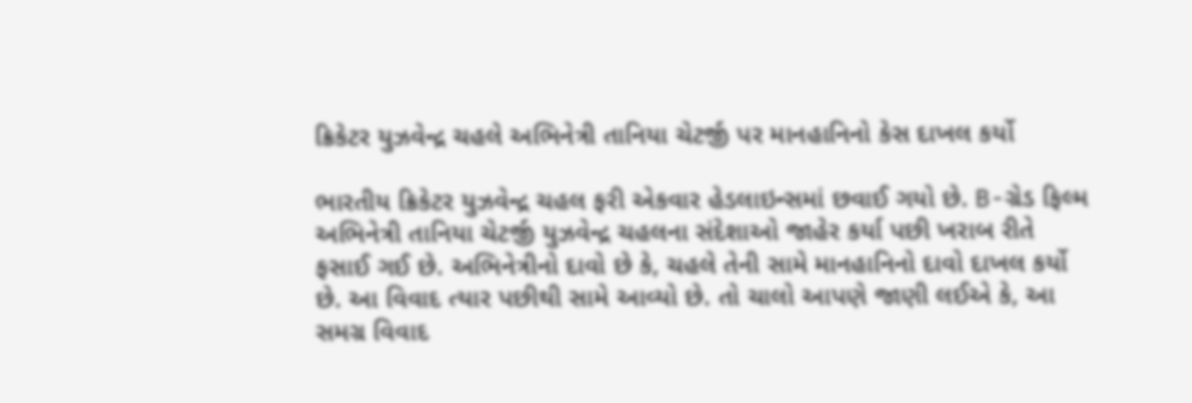ક્રિકેટર યુઝવેન્દ્ર ચહલે અભિનેત્રી તાનિયા ચેટર્જી પર માનહાનિનો કેસ દાખલ કર્યો

ભારતીય ક્રિકેટર યુઝવેન્દ્ર ચહલ ફરી એકવાર હેડલાઇન્સમાં છવાઈ ગયો છે. B-ગ્રેડ ફિલ્મ અભિનેત્રી તાનિયા ચેટર્જી યુઝવેન્દ્ર ચહલના સંદેશાઓ જાહેર કર્યા પછી ખરાબ રીતે ફસાઈ ગઈ છે. અભિનેત્રીનો દાવો છે કે, ચહલે તેની સામે માનહાનિનો દાવો દાખલ કર્યો છે. આ વિવાદ ત્યાર પછીથી સામે આવ્યો છે. તો ચાલો આપણે જાણી લઈએ કે, આ સમગ્ર વિવાદ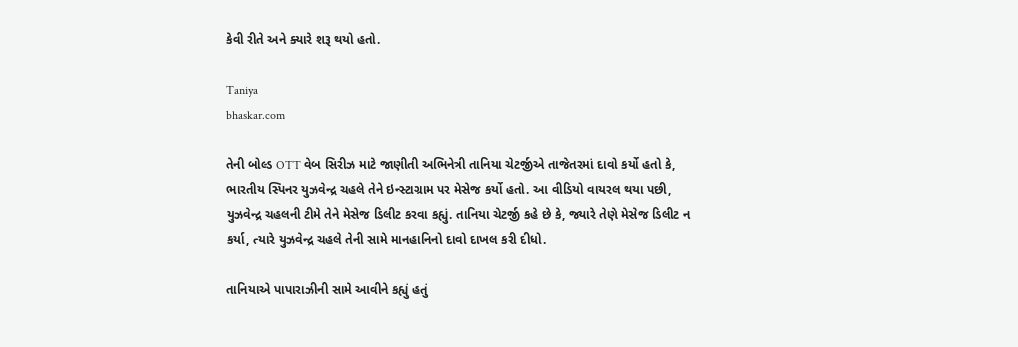કેવી રીતે અને ક્યારે શરૂ થયો હતો.

Taniya
bhaskar.com

તેની બોલ્ડ OTT વેબ સિરીઝ માટે જાણીતી અભિનેત્રી તાનિયા ચેટર્જીએ તાજેતરમાં દાવો કર્યો હતો કે, ભારતીય સ્પિનર યુઝવેન્દ્ર ચહલે તેને ઇન્સ્ટાગ્રામ પર મેસેજ કર્યો હતો. આ વીડિયો વાયરલ થયા પછી, યુઝવેન્દ્ર ચહલની ટીમે તેને મેસેજ ડિલીટ કરવા કહ્યું. તાનિયા ચેટર્જી કહે છે કે, જ્યારે તેણે મેસેજ ડિલીટ ન કર્યા, ત્યારે યુઝવેન્દ્ર ચહલે તેની સામે માનહાનિનો દાવો દાખલ કરી દીધો.

તાનિયાએ પાપારાઝીની સામે આવીને કહ્યું હતું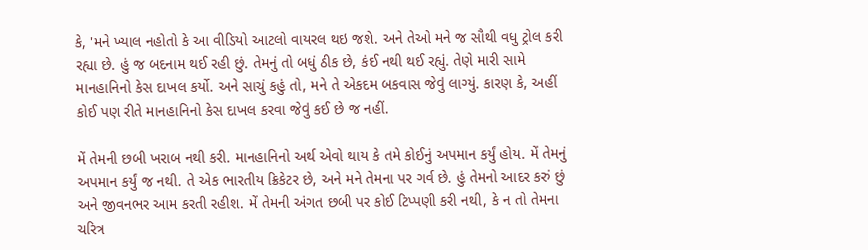કે, 'મને ખ્યાલ નહોતો કે આ વીડિયો આટલો વાયરલ થઇ જશે. અને તેઓ મને જ સૌથી વધુ ટ્રોલ કરી રહ્યા છે. હું જ બદનામ થઈ રહી છું. તેમનું તો બધું ઠીક છે, કંઈ નથી થઈ રહ્યું. તેણે મારી સામે માનહાનિનો કેસ દાખલ કર્યો. અને સાચું કહું તો, મને તે એકદમ બકવાસ જેવું લાગ્યું. કારણ કે, અહીં કોઈ પણ રીતે માનહાનિનો કેસ દાખલ કરવા જેવું કઈ છે જ નહીં.

મેં તેમની છબી ખરાબ નથી કરી. માનહાનિનો અર્થ એવો થાય કે તમે કોઈનું અપમાન કર્યું હોય. મેં તેમનું અપમાન કર્યું જ નથી. તે એક ભારતીય ક્રિકેટર છે, અને મને તેમના પર ગર્વ છે. હું તેમનો આદર કરું છું અને જીવનભર આમ કરતી રહીશ. મેં તેમની અંગત છબી પર કોઈ ટિપ્પણી કરી નથી, કે ન તો તેમના ચરિત્ર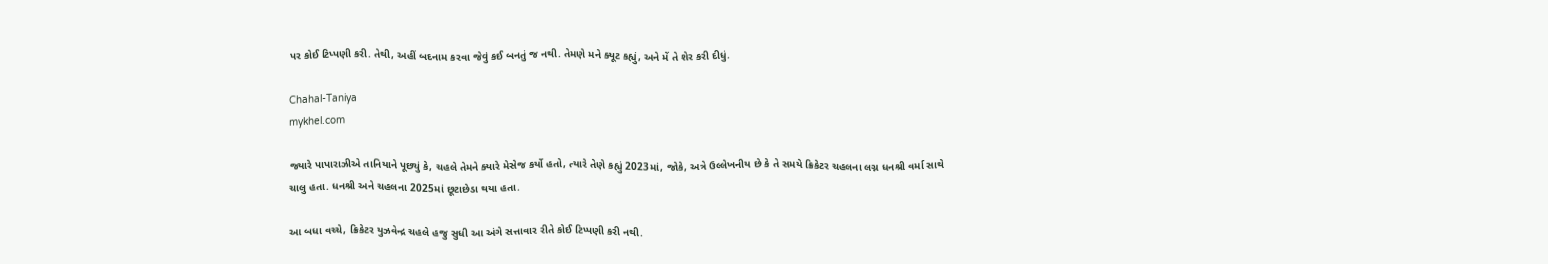પર કોઈ ટિપ્પણી કરી. તેથી, અહીં બદનામ કરવા જેવું કઈ બનતું જ નથી. તેમણે મને ક્યૂટ કહ્યું, અને મેં તે શેર કરી દીધું.

Chahal-Taniya
mykhel.com

જ્યારે પાપારાઝીએ તાનિયાને પૂછ્યું કે, ચહલે તેમને ક્યારે મેસેજ કર્યો હતો, ત્યારે તેણે કહ્યું 2023માં, જોકે, અત્રે ઉલ્લેખનીય છે કે તે સમયે ક્રિકેટર ચહલના લગ્ન ધનશ્રી વર્મા સાથે ચાલુ હતા. ધનશ્રી અને ચહલના 2025માં છૂટાછેડા થયા હતા.

આ બધા વચ્ચે, ક્રિકેટર યુઝવેન્દ્ર ચહલે હજુ સુધી આ અંગે સત્તાવાર રીતે કોઈ ટિપ્પણી કરી નથી.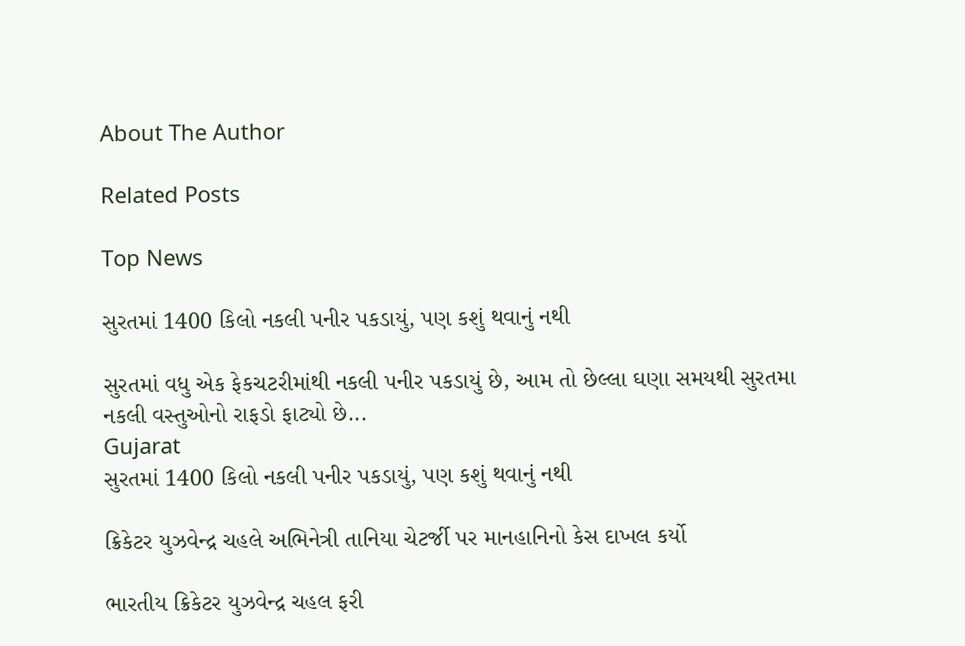About The Author

Related Posts

Top News

સુરતમાં 1400 કિલો નકલી પનીર પકડાયું, પણ કશું થવાનું નથી

સુરતમાં વધુ એક ફેકચટરીમાંથી નકલી પનીર પકડાયું છે, આમ તો છેલ્લા ઘણા સમયથી સુરતમા નકલી વસ્તુઓનો રાફડો ફાટ્યો છે...
Gujarat
સુરતમાં 1400 કિલો નકલી પનીર પકડાયું, પણ કશું થવાનું નથી

ક્રિકેટર યુઝવેન્દ્ર ચહલે અભિનેત્રી તાનિયા ચેટર્જી પર માનહાનિનો કેસ દાખલ કર્યો

ભારતીય ક્રિકેટર યુઝવેન્દ્ર ચહલ ફરી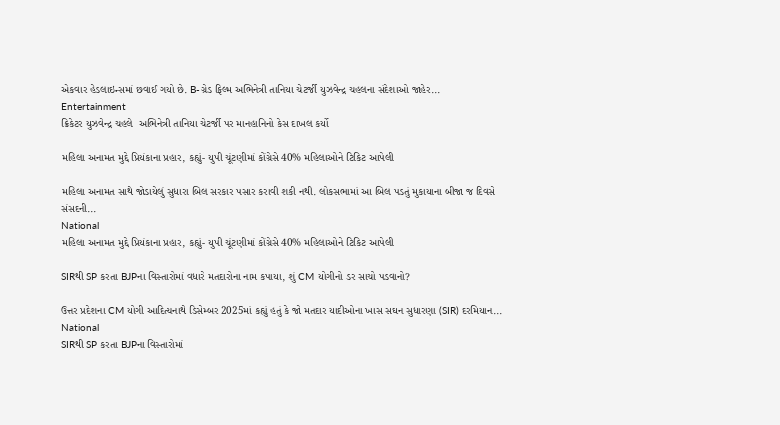એકવાર હેડલાઇન્સમાં છવાઈ ગયો છે. B-ગ્રેડ ફિલ્મ અભિનેત્રી તાનિયા ચેટર્જી યુઝવેન્દ્ર ચહલના સંદેશાઓ જાહેર...
Entertainment
ક્રિકેટર યુઝવેન્દ્ર ચહલે  અભિનેત્રી તાનિયા ચેટર્જી પર માનહાનિનો કેસ દાખલ કર્યો

મહિલા અનામત મુદ્દે પ્રિયંકાના પ્રહાર, કહ્યું- યુપી ચૂંટણીમાં કોંગ્રેસે 40% મહિલાઓને ટિકિટ આપેલી

મહિલા અનામત સાથે જોડાયેલું સુધારા બિલ સરકાર પસાર કરાવી શકી નથી. લોકસભામાં આ બિલ પડતું મુકાયાના બીજા જ દિવસે સંસદની...
National
મહિલા અનામત મુદ્દે પ્રિયંકાના પ્રહાર, કહ્યું- યુપી ચૂંટણીમાં કોંગ્રેસે 40% મહિલાઓને ટિકિટ આપેલી

SIRથી SP કરતા BJPના વિસ્તારોમાં વધારે મતદારોના નામ કપાયા, શું CM યોગીનો ડર સાચો પડવાનો?

ઉત્તર પ્રદેશના CM યોગી આદિત્યનાથે ડિસેમ્બર 2025માં કહ્યું હતું કે જો મતદાર યાદીઓના ખાસ સઘન સુધારણા (SIR) દરમિયાન...
National
SIRથી SP કરતા BJPના વિસ્તારોમાં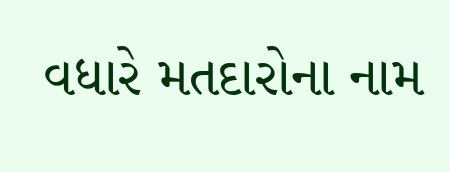વધારે મતદારોના નામ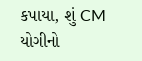કપાયા, શું CM યોગીનો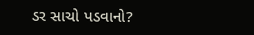ડર સાચો પડવાનો?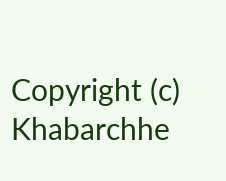Copyright (c) Khabarchhe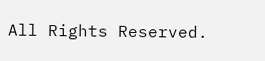All Rights Reserved.